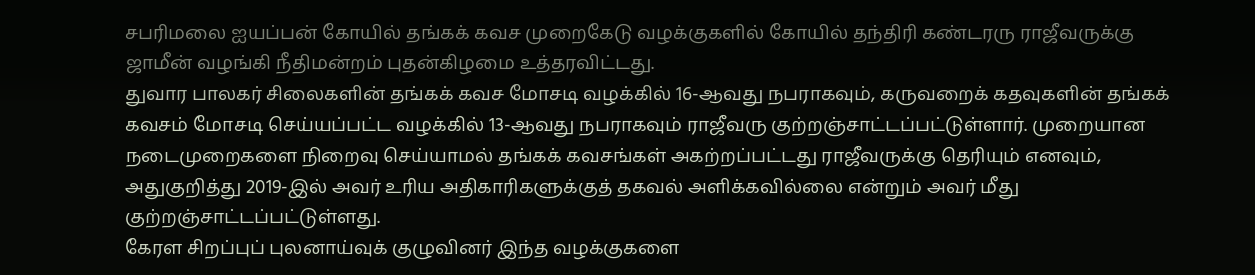சபரிமலை ஐயப்பன் கோயில் தங்கக் கவச முறைகேடு வழக்குகளில் கோயில் தந்திரி கண்டரரு ராஜீவருக்கு ஜாமீன் வழங்கி நீதிமன்றம் புதன்கிழமை உத்தரவிட்டது.
துவார பாலகர் சிலைகளின் தங்கக் கவச மோசடி வழக்கில் 16-ஆவது நபராகவும், கருவறைக் கதவுகளின் தங்கக் கவசம் மோசடி செய்யப்பட்ட வழக்கில் 13-ஆவது நபராகவும் ராஜீவரு குற்றஞ்சாட்டப்பட்டுள்ளார். முறையான நடைமுறைகளை நிறைவு செய்யாமல் தங்கக் கவசங்கள் அகற்றப்பட்டது ராஜீவருக்கு தெரியும் எனவும், அதுகுறித்து 2019-இல் அவர் உரிய அதிகாரிகளுக்குத் தகவல் அளிக்கவில்லை என்றும் அவர் மீது குற்றஞ்சாட்டப்பட்டுள்ளது.
கேரள சிறப்புப் புலனாய்வுக் குழுவினர் இந்த வழக்குகளை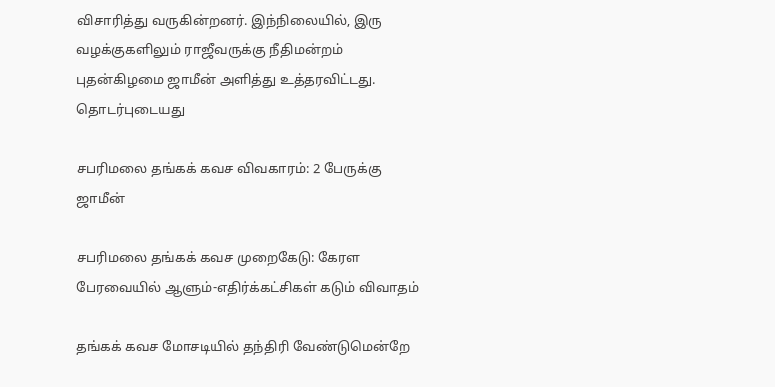விசாரித்து வருகின்றனர். இந்நிலையில், இரு வழக்குகளிலும் ராஜீவருக்கு நீதிமன்றம் புதன்கிழமை ஜாமீன் அளித்து உத்தரவிட்டது.
தொடர்புடையது

சபரிமலை தங்கக் கவச விவகாரம்: 2 பேருக்கு ஜாமீன்

சபரிமலை தங்கக் கவச முறைகேடு: கேரள பேரவையில் ஆளும்-எதிர்க்கட்சிகள் கடும் விவாதம்

தங்கக் கவச மோசடியில் தந்திரி வேண்டுமென்றே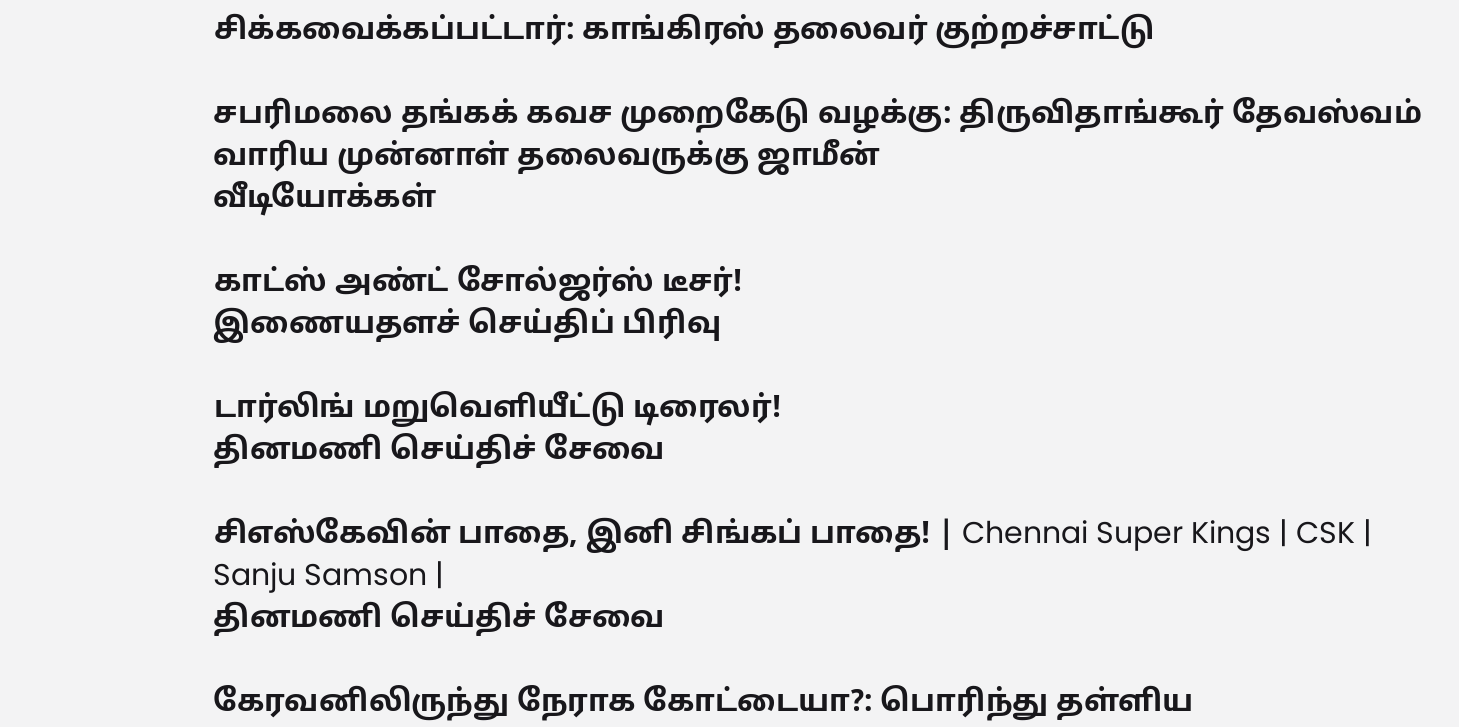சிக்கவைக்கப்பட்டார்: காங்கிரஸ் தலைவர் குற்றச்சாட்டு

சபரிமலை தங்கக் கவச முறைகேடு வழக்கு: திருவிதாங்கூர் தேவஸ்வம் வாரிய முன்னாள் தலைவருக்கு ஜாமீன்
வீடியோக்கள்

காட்ஸ் அண்ட் சோல்ஜர்ஸ் டீசர்!
இணையதளச் செய்திப் பிரிவு

டார்லிங் மறுவெளியீட்டு டிரைலர்!
தினமணி செய்திச் சேவை

சிஎஸ்கேவின் பாதை, இனி சிங்கப் பாதை! | Chennai Super Kings | CSK | Sanju Samson |
தினமணி செய்திச் சேவை

கேரவனிலிருந்து நேராக கோட்டையா?: பொரிந்து தள்ளிய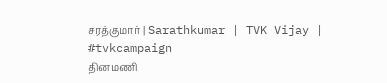சரத்குமார் | Sarathkumar | TVK Vijay | #tvkcampaign
தினமணி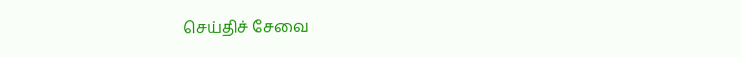செய்திச் சேவை